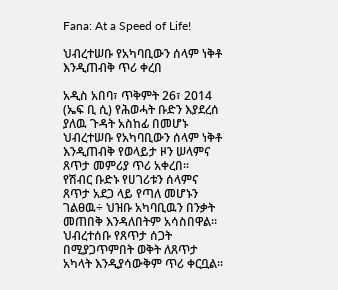Fana: At a Speed of Life!

ህብረተሠቡ የአካባቢውን ሰላም ነቅቶ እንዲጠብቅ ጥሪ ቀረበ

አዲስ አበባ፣ ጥቅምት 26፣ 2014 (ኤፍ ቢ ሲ) የሕወሓት ቡድን እያደረሰ ያለዉ ጉዳት አስከፊ በመሆኑ ህብረተሠቡ የአካባቢውን ሰላም ነቅቶ እንዲጠብቅ የወላይታ ዞን ሠላምና ጸጥታ መምሪያ ጥሪ አቀረበ፡፡
የሽብር ቡድኑ የሀገሪቱን ሰላምና ጸጥታ አደጋ ላይ የጣለ መሆኑን ገልፀዉ÷ ህዝቡ አካባቢዉን በንቃት መጠበቅ እንዳለበትም አሳስበዋል፡፡
ህብረተሰቡ የጸጥታ ሰጋት በሚያጋጥምበት ወቅት ለጸጥታ አካላት እንዲያሳውቅም ጥሪ ቀርቧል፡፡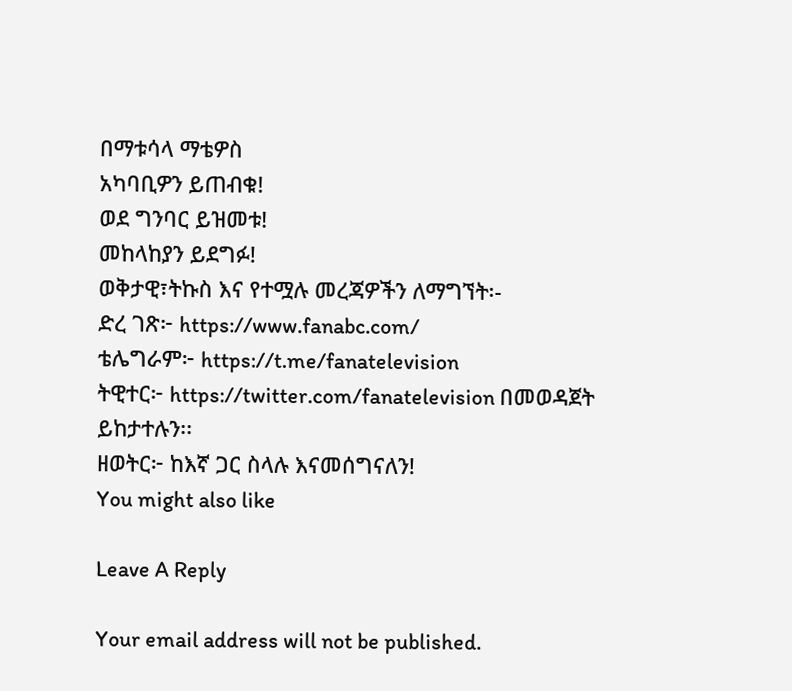በማቱሳላ ማቴዎስ
አካባቢዎን ይጠብቁ!
ወደ ግንባር ይዝመቱ!
መከላከያን ይደግፉ!
ወቅታዊ፣ትኩስ እና የተሟሉ መረጃዎችን ለማግኘት፡-
ድረ ገጽ፦ https://www.fanabc.com/
ቴሌግራም፦ https://t.me/fanatelevision
ትዊተር፦ https://twitter.com/fanatelevision በመወዳጀት ይከታተሉን፡፡
ዘወትር፦ ከእኛ ጋር ስላሉ እናመሰግናለን!
You might also like

Leave A Reply

Your email address will not be published.